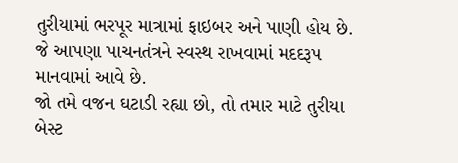તુરીયામાં ભરપૂર માત્રામાં ફાઇબર અને પાણી હોય છે. જે આપણા પાચનતંત્રને સ્વસ્થ રાખવામાં મદદરૂપ માનવામાં આવે છે.
જો તમે વજન ઘટાડી રહ્યા છો, તો તમાર માટે તુરીયા બેસ્ટ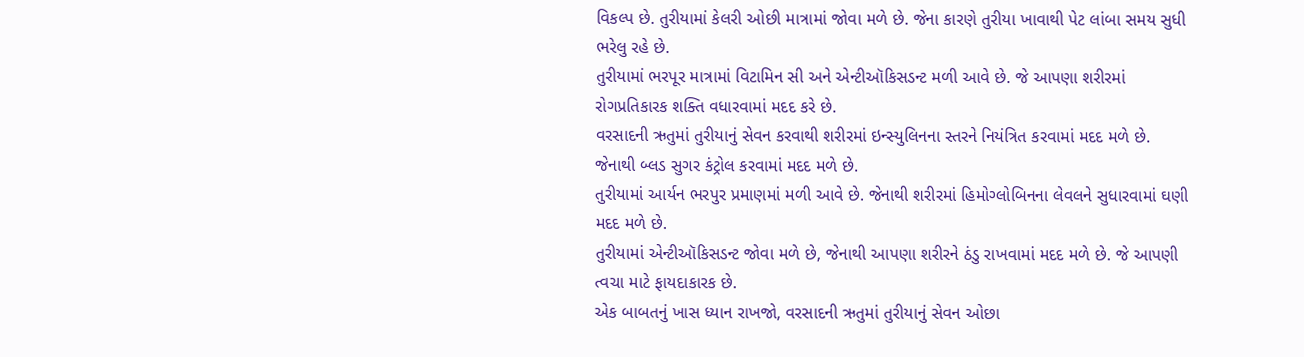વિકલ્પ છે. તુરીયામાં કેલરી ઓછી માત્રામાં જોવા મળે છે. જેના કારણે તુરીયા ખાવાથી પેટ લાંબા સમય સુધી ભરેલુ રહે છે.
તુરીયામાં ભરપૂર માત્રામાં વિટામિન સી અને એન્ટીઑકિસડન્ટ મળી આવે છે. જે આપણા શરીરમાં રોગપ્રતિકારક શક્તિ વધારવામાં મદદ કરે છે.
વરસાદની ઋતુમાં તુરીયાનું સેવન કરવાથી શરીરમાં ઇન્સ્યુલિનના સ્તરને નિયંત્રિત કરવામાં મદદ મળે છે. જેનાથી બ્લડ સુગર કંટ્રોલ કરવામાં મદદ મળે છે.
તુરીયામાં આર્યન ભરપુર પ્રમાણમાં મળી આવે છે. જેનાથી શરીરમાં હિમોગ્લોબિનના લેવલને સુધારવામાં ઘણી મદદ મળે છે.
તુરીયામાં એન્ટીઑકિસડન્ટ જોવા મળે છે, જેનાથી આપણા શરીરને ઠંડુ રાખવામાં મદદ મળે છે. જે આપણી ત્વચા માટે ફાયદાકારક છે.
એક બાબતનું ખાસ ધ્યાન રાખજો, વરસાદની ઋતુમાં તુરીયાનું સેવન ઓછા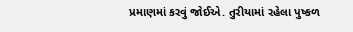પ્રમાણમાં કરવું જોઈએ. તુરીયામાં રહેલા પુષ્કળ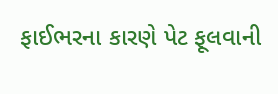ફાઈભરના કારણે પેટ ફૂલવાની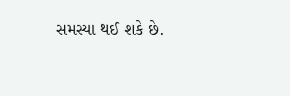સમસ્યા થઈ શકે છે.